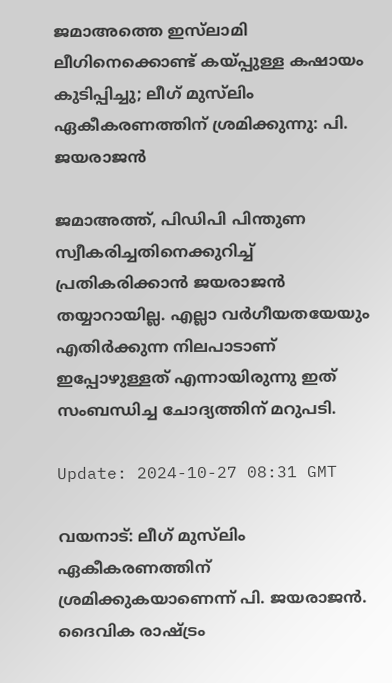ജമാഅത്തെ ഇസ്‌ലാമി ലീഗിനെക്കൊണ്ട് കയ്പ്പുള്ള കഷായം കുടിപ്പിച്ചു; ലീഗ് മുസ്‌ലിം ഏകീകരണത്തിന് ശ്രമിക്കുന്നു: പി. ജയരാജൻ

ജമാഅത്ത്, പിഡിപി പിന്തുണ സ്വീകരിച്ചതിനെക്കുറിച്ച് പ്രതികരിക്കാൻ ജയരാജൻ തയ്യാറായില്ല. എല്ലാ വർഗീയതയേയും എതിർക്കുന്ന നിലപാടാണ് ഇപ്പോഴുള്ളത് എന്നായിരുന്നു ഇത് സംബന്ധിച്ച ചോദ്യത്തിന് മറുപടി.

Update: 2024-10-27 08:31 GMT

വയനാട്: ലീഗ് മുസ്‌ലിം ഏകീകരണത്തിന് ശ്രമിക്കുകയാണെന്ന് പി. ജയരാജൻ. ദൈവിക രാഷ്ട്രം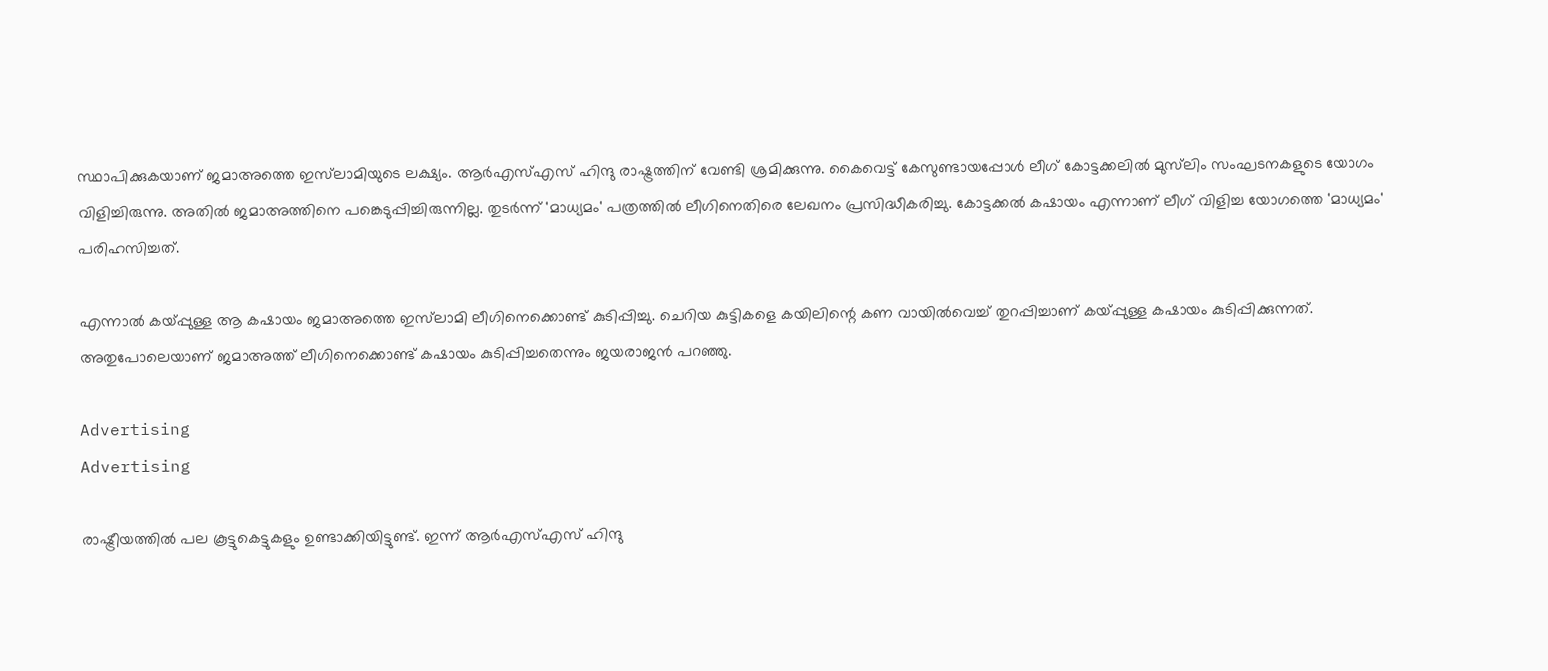സ്ഥാപിക്കുകയാണ് ജമാഅത്തെ ഇസ്‌ലാമിയുടെ ലക്ഷ്യം. ആർഎസ്എസ് ഹിന്ദു രാഷ്ട്രത്തിന് വേണ്ടി ശ്രമിക്കുന്നു. കൈവെട്ട് കേസുണ്ടായപ്പോൾ ലീഗ് കോട്ടക്കലിൽ മുസ്‌ലിം സംഘടനകളുടെ യോഗം വിളിച്ചിരുന്നു. അതിൽ ജമാഅത്തിനെ പങ്കെടുപ്പിച്ചിരുന്നില്ല. തുടർന്ന് 'മാധ്യമം' പത്രത്തിൽ ലീഗിനെതിരെ ലേഖനം പ്രസിദ്ധീകരിച്ചു. കോട്ടക്കൽ കഷായം എന്നാണ് ലീഗ് വിളിച്ച യോഗത്തെ 'മാധ്യമം' പരിഹസിച്ചത്.

എന്നാൽ കയ്പ്പുള്ള ആ കഷായം ജമാഅത്തെ ഇസ്‌ലാമി ലീഗിനെക്കൊണ്ട് കുടിപ്പിച്ചു. ചെറിയ കുട്ടികളെ കയിലിന്റെ കണ വായിൽവെച്ച് തുറപ്പിച്ചാണ് കയ്പ്പുള്ള കഷായം കുടിപ്പിക്കുന്നത്. അതുപോലെയാണ് ജമാഅത്ത് ലീഗിനെക്കൊണ്ട് കഷായം കുടിപ്പിച്ചതെന്നും ജയരാജൻ പറഞ്ഞു.

Advertising
Advertising

രാഷ്ട്രീയത്തിൽ പല കൂട്ടുകെട്ടുകളും ഉണ്ടാക്കിയിട്ടുണ്ട്. ഇന്ന് ആർഎസ്എസ് ഹിന്ദു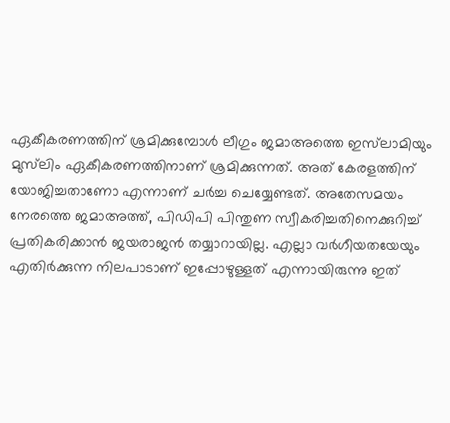ഏകീകരണത്തിന് ശ്രമിക്കുമ്പോൾ ലീഗും ജമാഅത്തെ ഇസ്‌ലാമിയും മുസ്‌ലിം ഏകീകരണത്തിനാണ് ശ്രമിക്കുന്നത്. അത് കേരളത്തിന് യോജിച്ചതാണോ എന്നാണ് ചർച്ച ചെയ്യേണ്ടത്. അതേസമയം നേരത്തെ ജമാഅത്ത്, പിഡിപി പിന്തുണ സ്വീകരിച്ചതിനെക്കുറിച്ച് പ്രതികരിക്കാൻ ജയരാജൻ തയ്യാറായില്ല. എല്ലാ വർഗീയതയേയും എതിർക്കുന്ന നിലപാടാണ് ഇപ്പോഴുള്ളത് എന്നായിരുന്നു ഇത്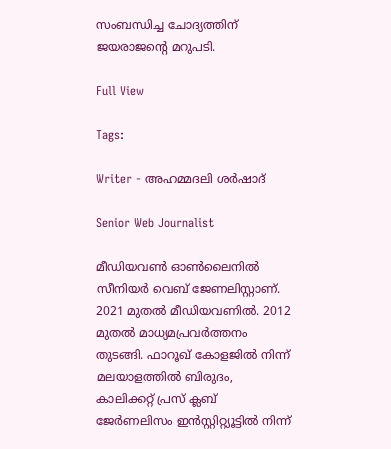സംബന്ധിച്ച ചോദ്യത്തിന് ജയരാജന്റെ മറുപടി.

Full View

Tags:

Writer - അഹമ്മദലി ശര്‍ഷാദ്

Senior Web Journalist

മീഡിയവൺ ഓൺലൈനിൽ സീനിയർ വെബ് ജേണലിസ്റ്റാണ്. 2021 മുതൽ മീഡിയവണിൽ. 2012 മുതൽ മാധ്യമപ്രവർത്തനം തുടങ്ങി. ഫാറൂഖ് കോളജിൽ നിന്ന് മലയാളത്തിൽ ബിരുദം, കാലിക്കറ്റ് പ്രസ് ക്ലബ് ജേർണലിസം ഇൻസ്റ്റിറ്റ്യൂട്ടിൽ നിന്ന്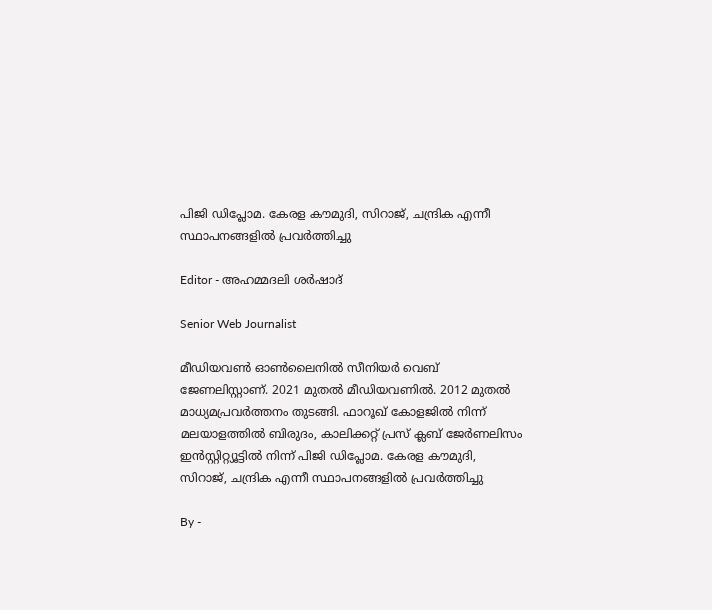പിജി ഡിപ്ലോമ. കേരള കൗമുദി, സിറാജ്, ചന്ദ്രിക എന്നീ സ്ഥാപനങ്ങളിൽ പ്രവർത്തിച്ചു

Editor - അഹമ്മദലി ശര്‍ഷാദ്

Senior Web Journalist

മീഡിയവൺ ഓൺലൈനിൽ സീനിയർ വെബ് ജേണലിസ്റ്റാണ്. 2021 മുതൽ മീഡിയവണിൽ. 2012 മുതൽ മാധ്യമപ്രവർത്തനം തുടങ്ങി. ഫാറൂഖ് കോളജിൽ നിന്ന് മലയാളത്തിൽ ബിരുദം, കാലിക്കറ്റ് പ്രസ് ക്ലബ് ജേർണലിസം ഇൻസ്റ്റിറ്റ്യൂട്ടിൽ നിന്ന് പിജി ഡിപ്ലോമ. കേരള കൗമുദി, സിറാജ്, ചന്ദ്രിക എന്നീ സ്ഥാപനങ്ങളിൽ പ്രവർത്തിച്ചു

By -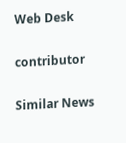Web Desk

contributor

Similar News